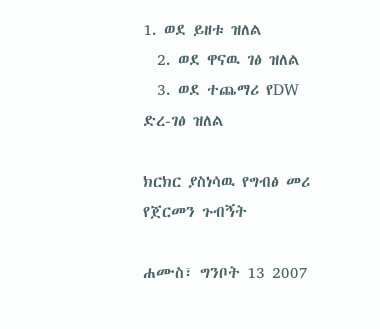1. ወደ ይዘቱ ዝለል
  2. ወደ ዋናዉ ገፅ ዝለል
  3. ወደ ተጨማሪ የDW ድረ-ገፅ ዝለል

ክርክር ያስነሳዉ የግብፅ መሪ የጀርመን ጉብኝት

ሐሙስ፣ ግንቦት 13 2007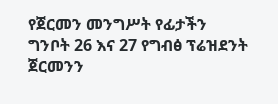የጀርመን መንግሥት የፊታችን ግንቦት 26 እና 27 የግብፅ ፕሬዝደንት ጀርመንን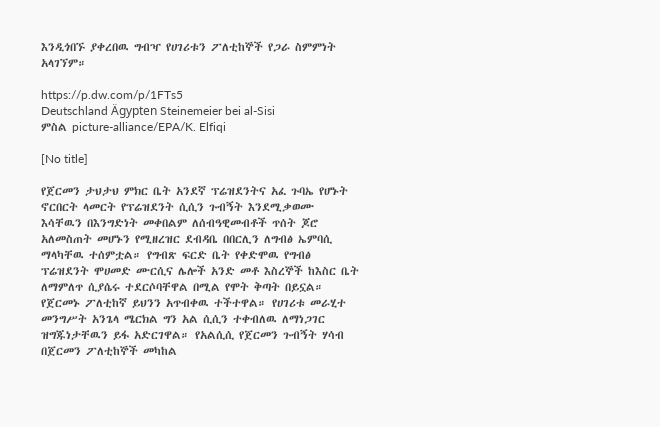እንዲጎበኙ ያቀረበዉ ግብዣ የሀገሪቱን ፖለቲከኞች የጋራ ስምምነት አላገኘም።

https://p.dw.com/p/1FTs5
Deutschland Ägypten Steinemeier bei al-Sisi
ምስል picture-alliance/EPA/K. Elfiqi

[No title]

የጀርመን ታህታህ ምክር ቤት አንደኛ ፕሬዝደንትና አፈ ጉባኤ የሆኑት ኖርበርት ላመርት የፕሬዝደንት ሲሲን ጉብኝት እንደሚቃወሙ እሳቸዉን በእንግድነት መቀበልም ለሰብዓዊመብቶች ጥሰት ጆሮ አለመስጠት መሆኑን የሚዘረዝር ደብዳቤ በበርሊን ለግብፅ ኤምባሲ ማላካቸዉ ተሰምቷል። የግብጽ ፍርድ ቤት የቀድሞዉ የግብፅ ፕሬዝደንት ሞሀመድ ሙርሲና ሌሎች አንድ መቶ እስረኞች ከእስር ቤት ለማምለጥ ሲያሴሩ ተደርሶባቸዋል በሚል የሞት ቅጣት በይኗል። የጀርመኑ ፖለቲከኛ ይህንን አጥብቀዉ ተችተዋል። የሀገሪቱ መራሂተ መንግሥት አንጌላ ሜርክል ግን አል ሲሲን ተቀብለዉ ለማነጋገር ዝግጁነታቸዉን ይፋ አድርገዋል። የአልሲሲ የጀርመን ጉብኝት ሃሳብ በጀርመን ፖለቲከኞች መካከል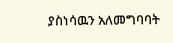ያስነሳዉን አለመግባባት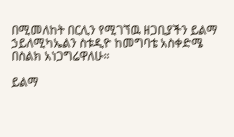በሚመለከት በርሊን የሚገኘዉ ዘጋቢያችን ይልማ ኃይለሚካኤልን ስቱዲዮ ከመግባቴ አስቀድሜ በስልክ አነጋግሬዋለሁ።

ይልማ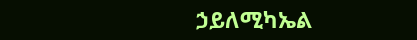ኃይለሚካኤል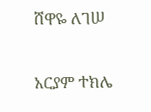ሸዋዬ ለገሠ

አርያም ተክሌ